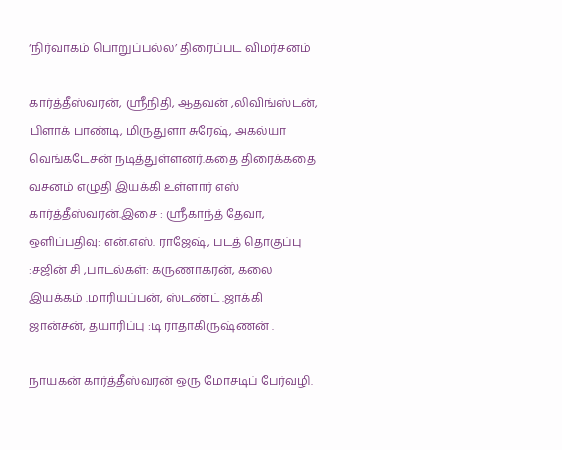‘நிர்வாகம் பொறுப்பல்ல’ திரைப்பட விமர்சனம்

கார்த்தீஸ்வரன், ஸ்ரீநிதி, ஆதவன் ,லிவிங்ஸ்டன், பிளாக் பாண்டி, மிருதுளா சுரேஷ், அகல்யா வெங்கடேசன் நடித்துள்ளனர்.கதை திரைக்கதை வசனம் எழுதி இயக்கி உள்ளார் எஸ் கார்த்தீஸ்வரன்.இசை : ஸ்ரீகாந்த் தேவா, ஒளிப்பதிவு: என்.எஸ். ராஜேஷ், படத் தொகுப்பு :சஜின் சி ,பாடல்கள்: கருணாகரன், கலை இயக்கம் .மாரியப்பன், ஸ்டண்ட் .ஜாக்கி ஜான்சன், தயாரிப்பு :டி ராதாகிருஷ்ணன் .

நாயகன் கார்த்தீஸ்வரன் ஒரு மோசடிப் பேர்வழி.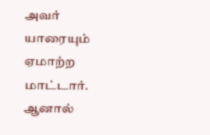அவர் யாரையும் ஏமாற்ற மாட்டார். ஆனால்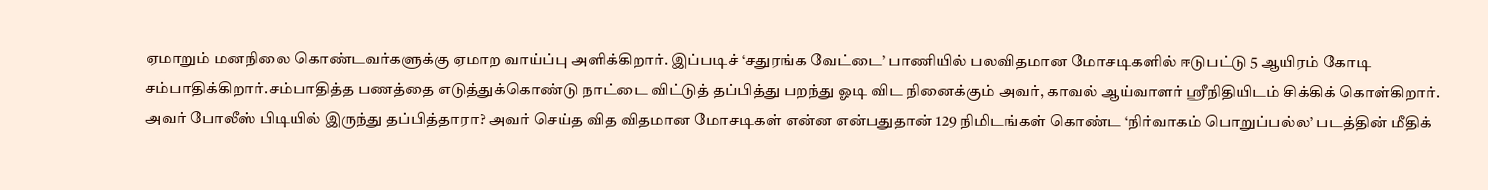ஏமாறும் மனநிலை கொண்டவர்களுக்கு ஏமாற வாய்ப்பு அளிக்கிறார். இப்படிச் ‘சதுரங்க வேட்டை’ பாணியில் பலவிதமான மோசடிகளில் ஈடுபட்டு 5 ஆயிரம் கோடி சம்பாதிக்கிறார்.சம்பாதித்த பணத்தை எடுத்துக்கொண்டு நாட்டை விட்டுத் தப்பித்து பறந்து ஓடி விட நினைக்கும் அவர், காவல் ஆய்வாளர் ஸ்ரீநிதியிடம் சிக்கிக் கொள்கிறார். அவர் போலீஸ் பிடியில் இருந்து தப்பித்தாரா? அவர் செய்த வித விதமான மோசடிகள் என்ன என்பதுதான் 129 நிமிடங்கள் கொண்ட ‘நிர்வாகம் பொறுப்பல்ல’ படத்தின் மீதிக்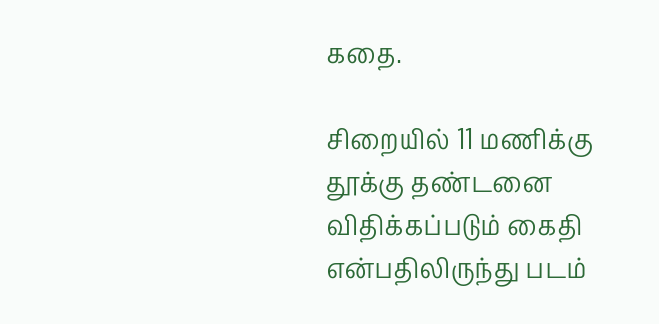கதை.

சிறையில் 11 மணிக்கு தூக்கு தண்டனை விதிக்கப்படும் கைதி என்பதிலிருந்து படம்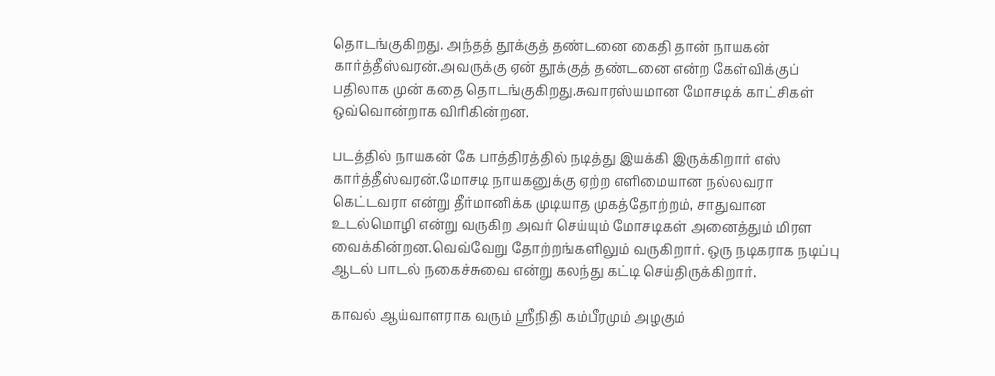தொடங்குகிறது. அந்தத் தூக்குத் தண்டனை கைதி தான் நாயகன் கார்த்தீஸ்வரன்.அவருக்கு ஏன் தூக்குத் தண்டனை என்ற கேள்விக்குப் பதிலாக முன் கதை தொடங்குகிறது.சுவாரஸ்யமான மோசடிக் காட்சிகள் ஒவ்வொன்றாக விரிகின்றன.

படத்தில் நாயகன் கே பாத்திரத்தில் நடித்து இயக்கி இருக்கிறார் எஸ் கார்த்தீஸ்வரன்.மோசடி நாயகனுக்கு ஏற்ற எளிமையான நல்லவரா கெட்டவரா என்று தீர்மானிக்க முடியாத முகத்தோற்றம், சாதுவான உடல்மொழி என்று வருகிற அவர் செய்யும் மோசடிகள் அனைத்தும் மிரள வைக்கின்றன.வெவ்வேறு தோற்றங்களிலும் வருகிறார். ஒரு நடிகராக நடிப்பு ஆடல் பாடல் நகைச்சுவை என்று கலந்து கட்டி செய்திருக்கிறார்.

காவல் ஆய்வாளராக வரும் ஸ்ரீநிதி கம்பீரமும் அழகும்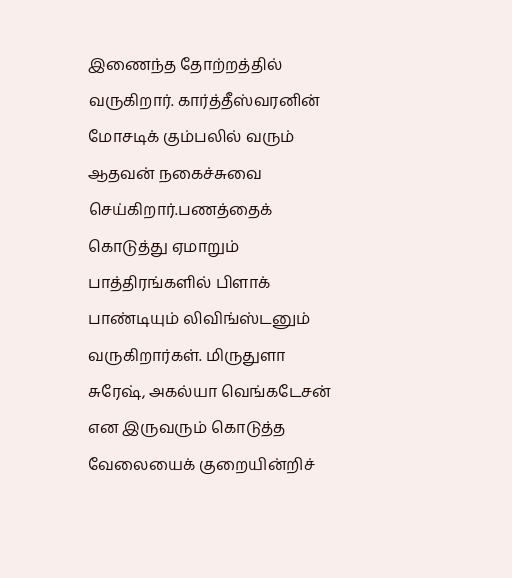இணைந்த தோற்றத்தில் வருகிறார். கார்த்தீஸ்வரனின் மோசடிக் கும்பலில் வரும் ஆதவன் நகைச்சுவை செய்கிறார்.பணத்தைக் கொடுத்து ஏமாறும் பாத்திரங்களில் பிளாக் பாண்டியும் லிவிங்ஸ்டனும் வருகிறார்கள். மிருதுளா சுரேஷ், அகல்யா வெங்கடேசன் என இருவரும் கொடுத்த வேலையைக் குறையின்றிச்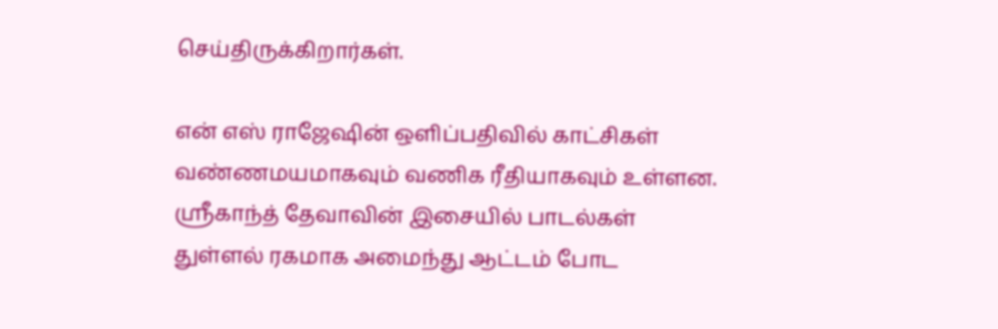செய்திருக்கிறார்கள்.

என் எஸ் ராஜேஷின் ஒளிப்பதிவில் காட்சிகள் வண்ணமயமாகவும் வணிக ரீதியாகவும் உள்ளன.
ஸ்ரீகாந்த் தேவாவின் இசையில் பாடல்கள் துள்ளல் ரகமாக அமைந்து ஆட்டம் போட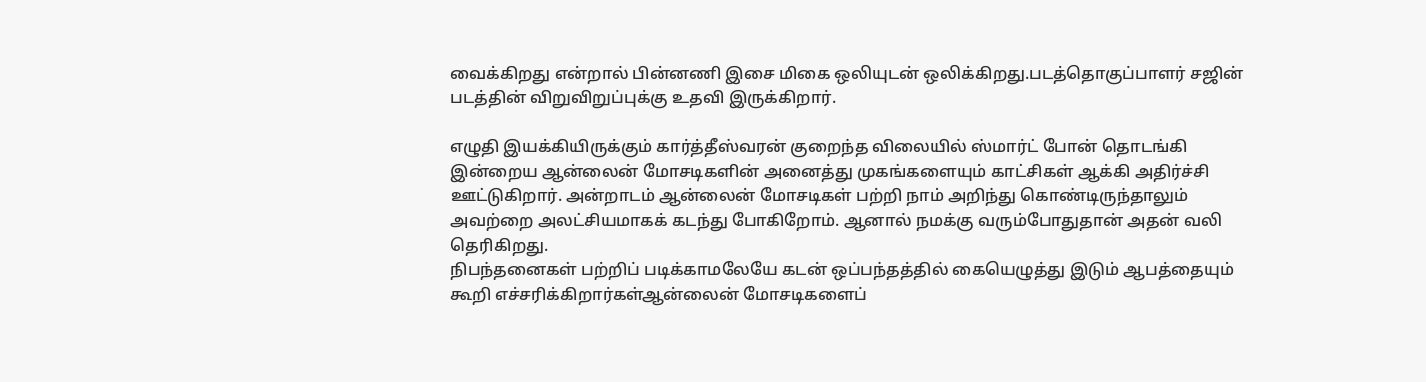வைக்கிறது என்றால் பின்னணி இசை மிகை ஒலியுடன் ஒலிக்கிறது.படத்தொகுப்பாளர் சஜின் படத்தின் விறுவிறுப்புக்கு உதவி இருக்கிறார்.

எழுதி இயக்கியிருக்கும் கார்த்தீஸ்வரன் குறைந்த விலையில் ஸ்மார்ட் போன் தொடங்கி இன்றைய ஆன்லைன் மோசடிகளின் அனைத்து முகங்களையும் காட்சிகள் ஆக்கி அதிர்ச்சி ஊட்டுகிறார். அன்றாடம் ஆன்லைன் மோசடிகள் பற்றி நாம் அறிந்து கொண்டிருந்தாலும் அவற்றை அலட்சியமாகக் கடந்து போகிறோம். ஆனால் நமக்கு வரும்போதுதான் அதன் வலி தெரிகிறது.
நிபந்தனைகள் பற்றிப் படிக்காமலேயே கடன் ஒப்பந்தத்தில் கையெழுத்து இடும் ஆபத்தையும் கூறி எச்சரிக்கிறார்கள்ஆன்லைன் மோசடிகளைப்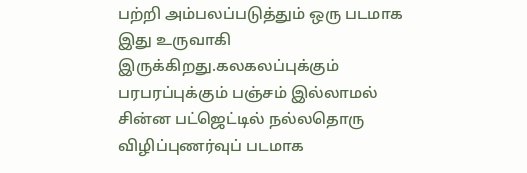பற்றி அம்பலப்படுத்தும் ஒரு படமாக இது உருவாகி இருக்கிறது.கலகலப்புக்கும் பரபரப்புக்கும் பஞ்சம் இல்லாமல் சின்ன பட்ஜெட்டில் நல்லதொரு விழிப்புணர்வுப் படமாக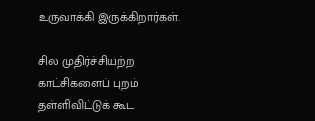உருவாக்கி இருக்கிறார்கள்.

சில முதிர்ச்சியற்ற காட்சிகளைப் புறம் தள்ளிவிட்டுக் கூட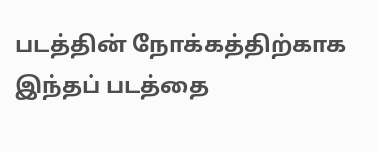படத்தின் நோக்கத்திற்காக இந்தப் படத்தை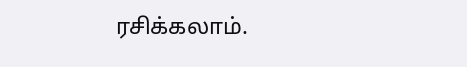ரசிக்கலாம்.